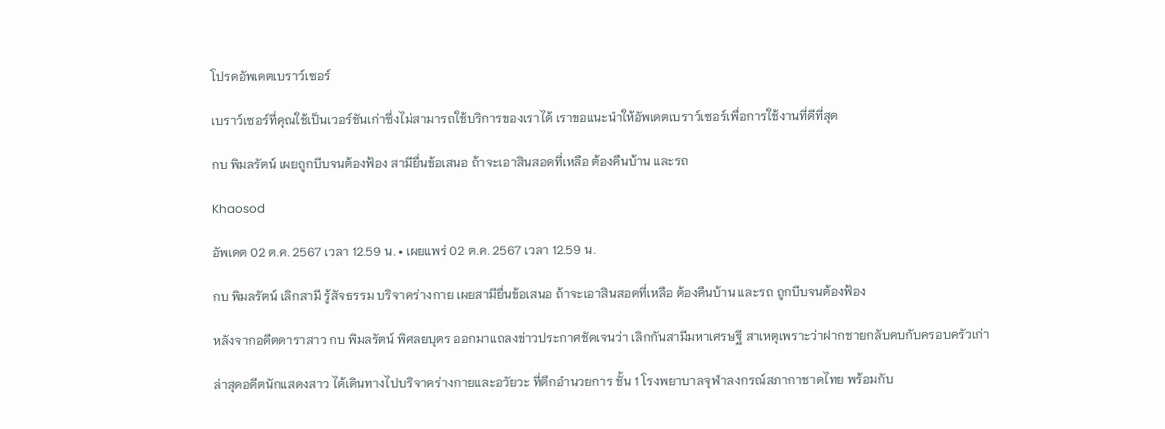โปรดอัพเดตเบราว์เซอร์

เบราว์เซอร์ที่คุณใช้เป็นเวอร์ชันเก่าซึ่งไม่สามารถใช้บริการของเราได้ เราขอแนะนำให้อัพเดตเบราว์เซอร์เพื่อการใช้งานที่ดีที่สุด

กบ พิมลรัตน์ เผยถูกบีบจนต้องฟ้อง สามียื่นข้อเสนอ ถ้าจะเอาสินสอดที่เหลือ ต้องคืนบ้าน และรถ

Khaosod

อัพเดต 02 ต.ค. 2567 เวลา 12.59 น. • เผยแพร่ 02 ต.ค. 2567 เวลา 12.59 น.

กบ พิมลรัตน์ เลิกสามี รู้สัจธรรม บริจาคร่างกาย เผยสามียื่นข้อเสนอ ถ้าจะเอาสินสอดที่เหลือ ต้องคืนบ้าน และรถ ถูกบีบจนต้องฟ้อง

หลังจากอดีตดาราสาว กบ พิมลรัตน์ พิศลยบุตร ออกมาแถลงข่าวประกาศชัดเจนว่า เลิกกันสามีมหาเศรษฐี สาเหตุเพราะว่าฝากชายกลับคบกับครอบครัวเก่า

ล่าสุดอดีตนักแสดงสาว ได้เดินทางไปบริจาคร่างกายและอวัยวะ ที่ตึกอำนวยการ ชั้น 1 โรงพยาบาลจุฬาลงกรณ์สภากาชาดไทย พร้อมกับ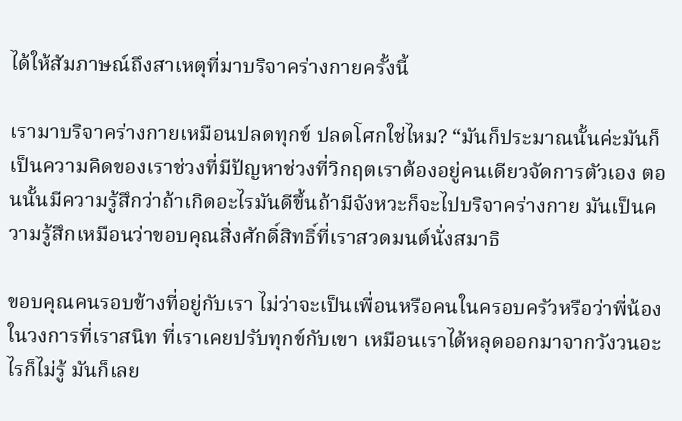ได้ให้สัมภาษณ์ถึงสาเหตุที่มาบริจาคร่างกายครั้งนี้

เรามาบริจาคร่างกายเหมือนปลดทุกข์ ปลดโศกใช่ไหม? “มันก็ประมาณนั้นค่ะมันก็เป็นความคิดของเราช่วงที่มีปัญหาช่วงที่วิกฤตเราต้องอยู่คนเดียวจัดการตัวเอง ตอนนั้นมีความรู้สึกว่าถ้าเกิดอะไรมันดีขึ้นถ้ามีจังหวะก็จะไปบริจาคร่างกาย มันเป็นความรู้สึกเหมือนว่าขอบคุณสิ่งศักดิ์สิทธิ์ที่เราสวดมนต์นั่งสมาธิ

ขอบคุณคนรอบข้างที่อยู่กับเรา ไม่ว่าจะเป็นเพื่อนหรือคนในครอบครัวหรือว่าพี่น้องในวงการที่เราสนิท ที่เราเคยปรับทุกข์กับเขา เหมือนเราได้หลุดออกมาจากวังวนอะไรก็ไม่รู้ มันก็เลย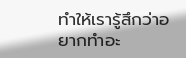ทำให้เรารู้สึกว่าอยากทำอะ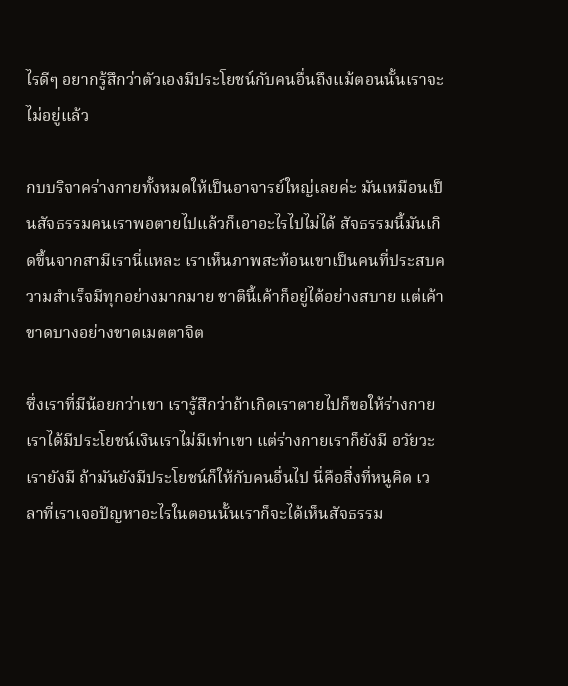ไรดีๆ อยากรู้สึกว่าตัวเองมีประโยชน์กับคนอื่นถึงแม้ตอนนั้นเราจะไม่อยู่แล้ว

กบบริจาคร่างกายทั้งหมดให้เป็นอาจารย์ใหญ่เลยค่ะ มันเหมือนเป็นสัจธรรมคนเราพอตายไปแล้วก็เอาอะไรไปไม่ได้ สัจธรรมนี้มันเกิดขึ้นจากสามีเรานี่แหละ เราเห็นภาพสะท้อนเขาเป็นคนที่ประสบความสำเร็จมีทุกอย่างมากมาย ชาตินี้เค้าก็อยู่ได้อย่างสบาย แต่เค้าขาดบางอย่างขาดเมตตาจิต

ซึ่งเราที่มีน้อยกว่าเขา เรารู้สึกว่าถ้าเกิดเราตายไปก็ขอให้ร่างกายเราได้มีประโยชน์เงินเราไม่มีเท่าเขา แต่ร่างกายเราก็ยังมี อวัยวะเรายังมี ถ้ามันยังมีประโยชน์ก็ให้กับคนอื่นไป นี่คือสิ่งที่หนูคิด เวลาที่เราเจอปัญหาอะไรในตอนนั้นเราก็จะได้เห็นสัจธรรม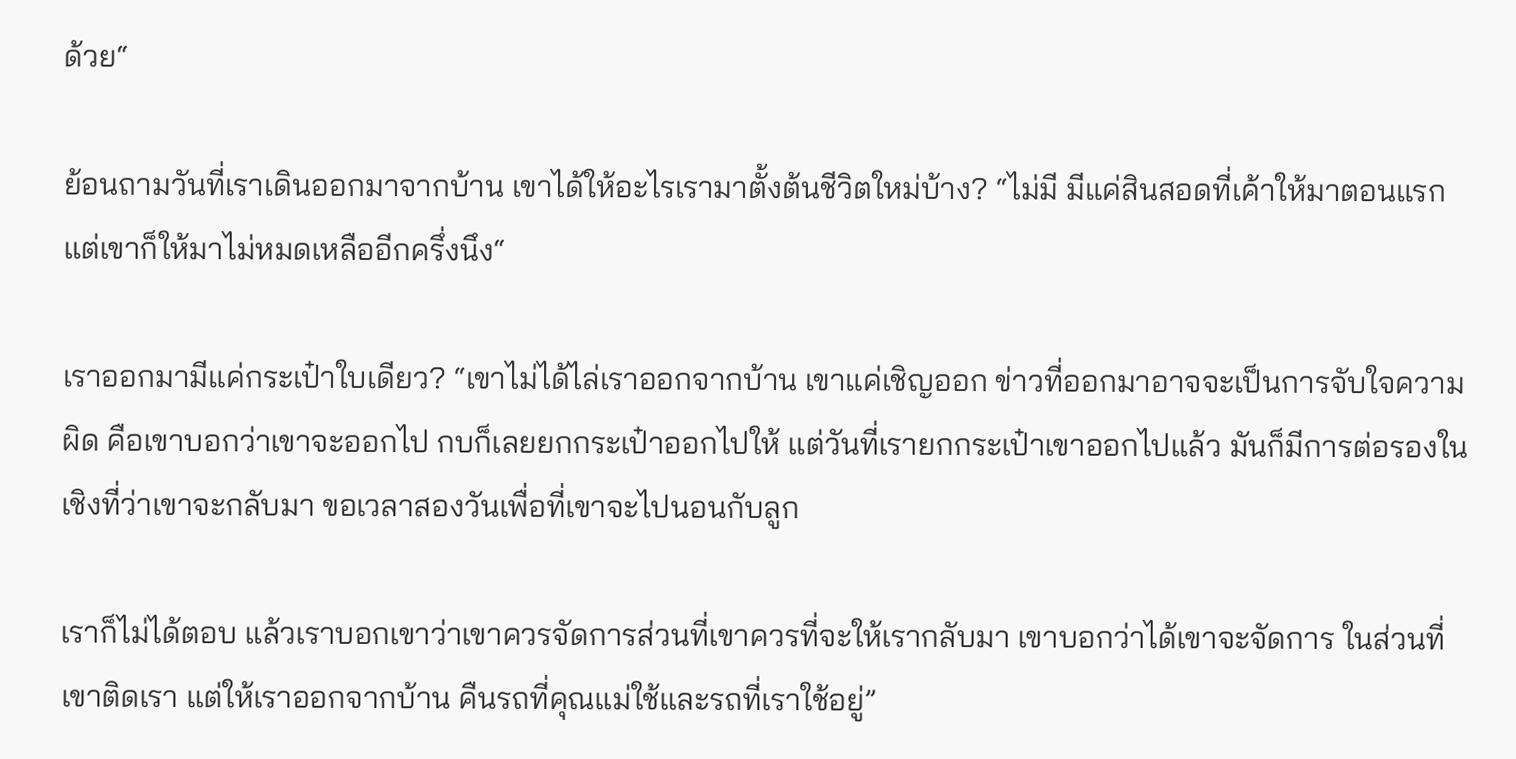ด้วย“

ย้อนถามวันที่เราเดินออกมาจากบ้าน เขาได้ให้อะไรเรามาตั้งต้นชีวิตใหม่บ้าง? “ไม่มี มีแค่สินสอดที่เค้าให้มาตอนแรก แต่เขาก็ให้มาไม่หมดเหลืออีกครึ่งนึง“

เราออกมามีแค่กระเป๋าใบเดียว? “เขาไม่ได้ไล่เราออกจากบ้าน เขาแค่เชิญออก ข่าวที่ออกมาอาจจะเป็นการจับใจความผิด คือเขาบอกว่าเขาจะออกไป กบก็เลยยกกระเป๋าออกไปให้ แต่วันที่เรายกกระเป๋าเขาออกไปแล้ว มันก็มีการต่อรองในเชิงที่ว่าเขาจะกลับมา ขอเวลาสองวันเพื่อที่เขาจะไปนอนกับลูก

เราก็ไม่ได้ตอบ แล้วเราบอกเขาว่าเขาควรจัดการส่วนที่เขาควรที่จะให้เรากลับมา เขาบอกว่าได้เขาจะจัดการ ในส่วนที่เขาติดเรา แต่ให้เราออกจากบ้าน คืนรถที่คุณแม่ใช้และรถที่เราใช้อยู่”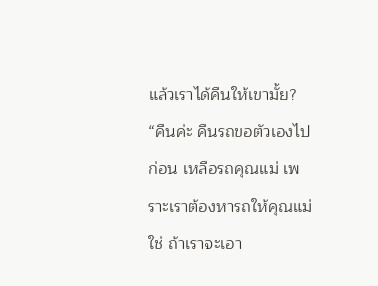แล้วเราได้คืนให้เขามั้ย? “คืนค่ะ คืนรถขอตัวเองไปก่อน เหลือรถคุณแม่ เพราะเราต้องหารถให้คุณแม่ใช่ ถ้าเราจะเอา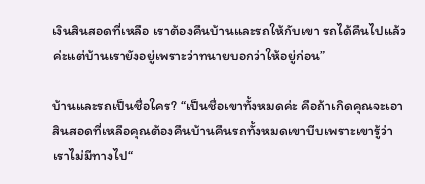เงินสินสอดที่เหลือ เราต้องคืนบ้านและรถให้กับเขา รถได้คืนไปแล้วค่ะแต่บ้านเรายังอยู่เพราะว่าทนายบอกว่าให้อยู่ก่อน”

บ้านและรถเป็นชื่อใคร? “เป็นชื่อเขาทั้งหมดค่ะ คือถ้าเกิดคุณจะเอาสินสอดที่เหลือคุณต้องคืนบ้านคืนรถทั้งหมดเขาบีบเพราะเขารู้ว่าเราไม่มีทางไป“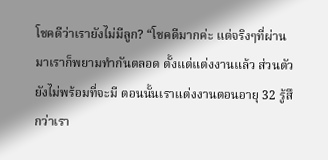โชคดีว่าเรายังไม่มีลูก? “โชคดีมากค่ะ แต่จริงๆที่ผ่านมาเราก็พยามทำกันตลอด ตั้งแต่แต่งงานแล้ว ส่วนตัวยังไม่พร้อมที่จะมี ตอนนั้นเราแต่งงานตอนอายุ 32 รู้สึกว่าเรา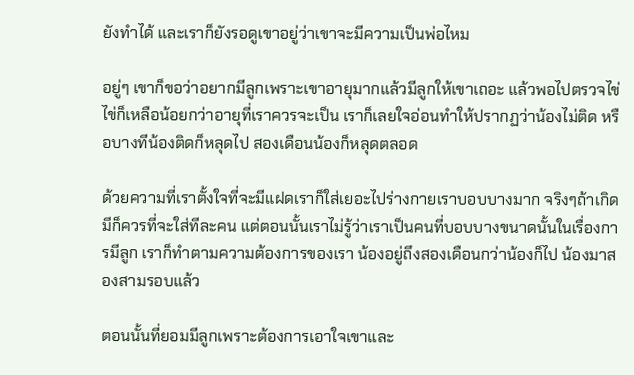ยังทำได้ และเราก็ยังรอดูเขาอยู่ว่าเขาจะมีความเป็นพ่อไหม

อยู่ๆ เขาก็ขอว่าอยากมีลูกเพราะเขาอายุมากแล้วมีลูกให้เขาเถอะ แล้วพอไปตรวจไข่ไข่ก็เหลือน้อยกว่าอายุที่เราควรจะเป็น เราก็เลยใจอ่อนทำให้ปรากฏว่าน้องไม่ติด หรือบางทีน้องติดก็หลุดไป สองเดือนน้องก็หลุดตลอด

ด้วยความที่เราตั้งใจที่จะมีแฝดเราก็ใส่เยอะไปร่างกายเราบอบบางมาก จริงๆถ้าเกิดมีก็ควรที่จะใส่ทีละคน แต่ตอนนั้นเราไม่รู้ว่าเราเป็นคนที่บอบบางขนาดนั้นในเรื่องการมีลูก เราก็ทำตามความต้องการของเรา น้องอยู่ถึงสองเดือนกว่าน้องก็ไป น้องมาสองสามรอบแล้ว

ตอนนั้นที่ยอมมีลูกเพราะต้องการเอาใจเขาและ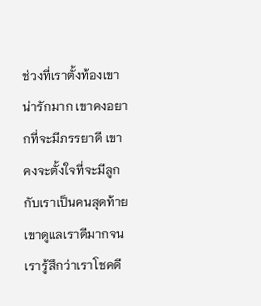ช่วงที่เราตั้งท้องเขาน่ารักมาก เขาคงอยากที่จะมีภรรยาดี เขาคงจะตั้งใจที่จะมีลูกกับเราเป็นคนสุดท้าย เขาดูแลเราดีมากจนเรารู้สึกว่าเราโชคดี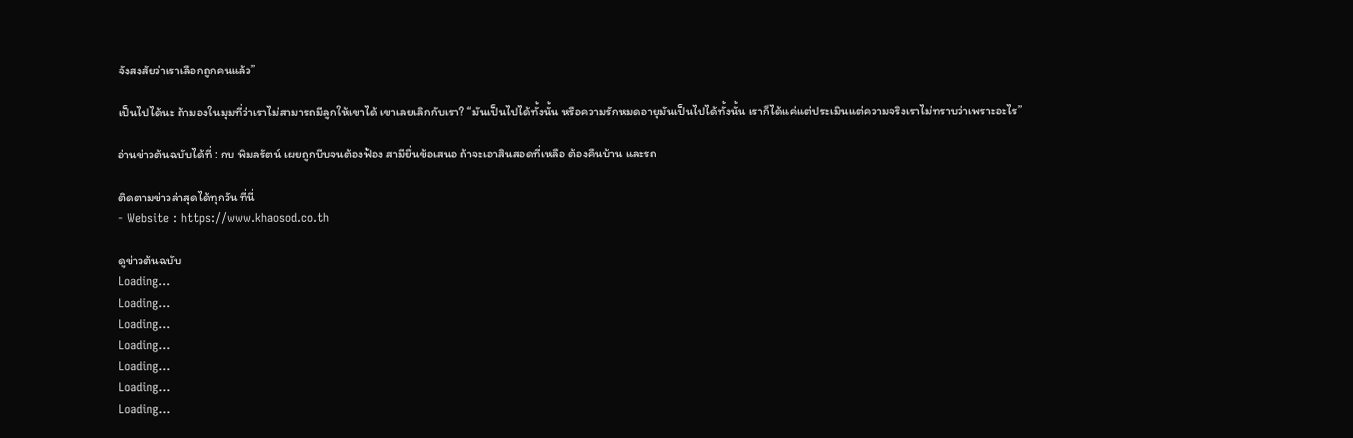จังสงสัยว่าเราเลือกถูกคนแล้ว”

เป็นไปได้นะ ถ้ามองในมุมที่ว่าเราไม่สามารถมีลูกให้เขาได้ เขาเลยเลิกกับเรา? “มันเป็นไปได้ทั้งนั้น หรือความรักหมดอายุมันเป็นไปได้ทั้งนั้น เราก็ได้แค่แต่ประเมินแต่ความจริงเราไม่ทราบว่าเพราะอะไร”

อ่านข่าวต้นฉบับได้ที่ : กบ พิมลรัตน์ เผยถูกบีบจนต้องฟ้อง สามียื่นข้อเสนอ ถ้าจะเอาสินสอดที่เหลือ ต้องคืนบ้าน และรถ

ติดตามข่าวล่าสุดได้ทุกวัน ที่นี่
- Website : https://www.khaosod.co.th

ดูข่าวต้นฉบับ
Loading...
Loading...
Loading...
Loading...
Loading...
Loading...
Loading...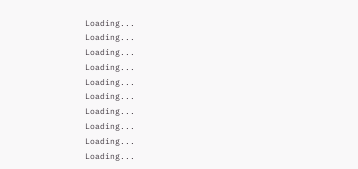Loading...
Loading...
Loading...
Loading...
Loading...
Loading...
Loading...
Loading...
Loading...
Loading...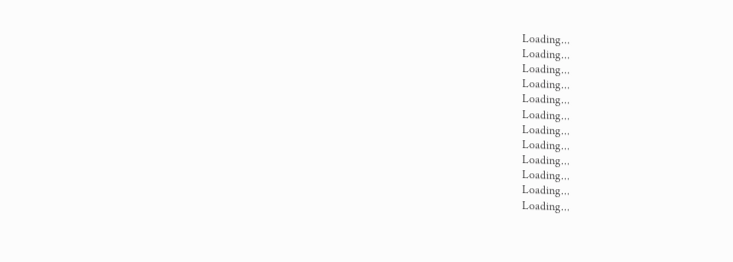Loading...
Loading...
Loading...
Loading...
Loading...
Loading...
Loading...
Loading...
Loading...
Loading...
Loading...
Loading...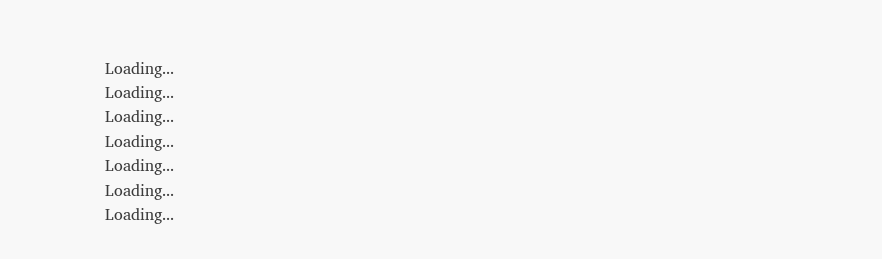Loading...
Loading...
Loading...
Loading...
Loading...
Loading...
Loading...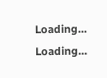Loading...
Loading...